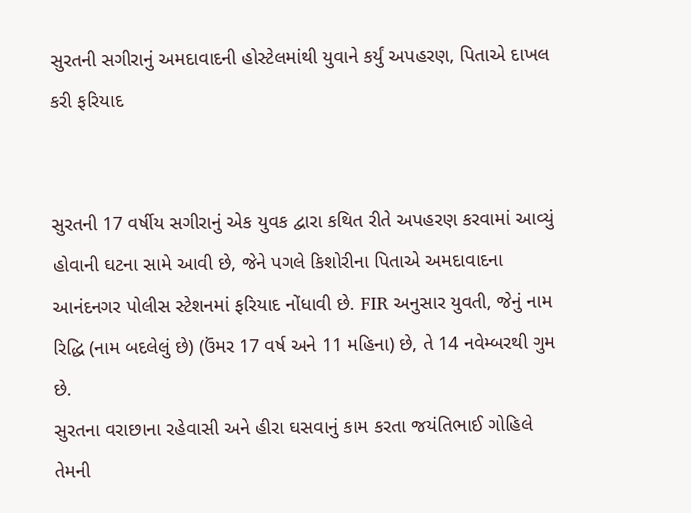સુરતની સગીરાનું અમદાવાદની હોસ્ટેલમાંથી યુવાને કર્યું અપહરણ, પિતાએ દાખલ કરી ફરિયાદ


સુરતની 17 વર્ષીય સગીરાનું એક યુવક દ્વારા કથિત રીતે અપહરણ કરવામાં આવ્યું હોવાની ઘટના સામે આવી છે, જેને પગલે કિશોરીના પિતાએ અમદાવાદના આનંદનગર પોલીસ સ્ટેશનમાં ફરિયાદ નોંધાવી છે. FIR અનુસાર યુવતી, જેનું નામ રિદ્ધિ (નામ બદલેલું છે) (ઉંમર 17 વર્ષ અને 11 મહિના) છે, તે 14 નવેમ્બરથી ગુમ છે.
સુરતના વરાછાના રહેવાસી અને હીરા ઘસવાનું કામ કરતા જયંતિભાઈ ગોહિલે તેમની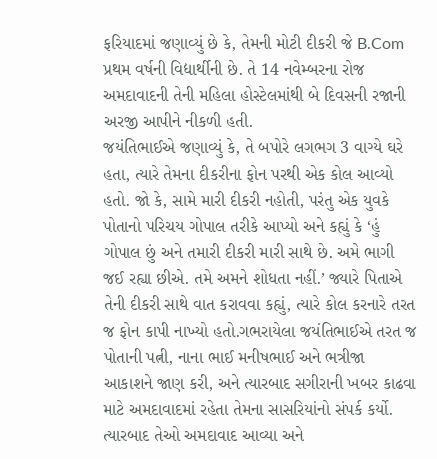ફરિયાદમાં જણાવ્યું છે કે, તેમની મોટી દીકરી જે B.Com પ્રથમ વર્ષની વિદ્યાર્થીની છે. તે 14 નવેમ્બરના રોજ અમદાવાદની તેની મહિલા હોસ્ટેલમાંથી બે દિવસની રજાની અરજી આપીને નીકળી હતી.
જયંતિભાઈએ જણાવ્યું કે, તે બપોરે લગભગ 3 વાગ્યે ઘરે હતા, ત્યારે તેમના દીકરીના ફોન પરથી એક કોલ આવ્યો હતો. જો કે, સામે મારી દીકરી નહોતી, પરંતુ એક યુવકે પોતાનો પરિચય ગોપાલ તરીકે આપ્યો અને કહ્યું કે ‘હું ગોપાલ છું અને તમારી દીકરી મારી સાથે છે. અમે ભાગી જઈ રહ્યા છીએ. તમે અમને શોધતા નહીં.’ જ્યારે પિતાએ તેની દીકરી સાથે વાત કરાવવા કહ્યું, ત્યારે કોલ કરનારે તરત જ ફોન કાપી નાખ્યો હતો.ગભરાયેલા જયંતિભાઈએ તરત જ પોતાની પત્ની, નાના ભાઈ મનીષભાઈ અને ભત્રીજા આકાશને જાણ કરી, અને ત્યારબાદ સગીરાની ખબર કાઢવા માટે અમદાવાદમાં રહેતા તેમના સાસરિયાંનો સંપર્ક કર્યો. ત્યારબાદ તેઓ અમદાવાદ આવ્યા અને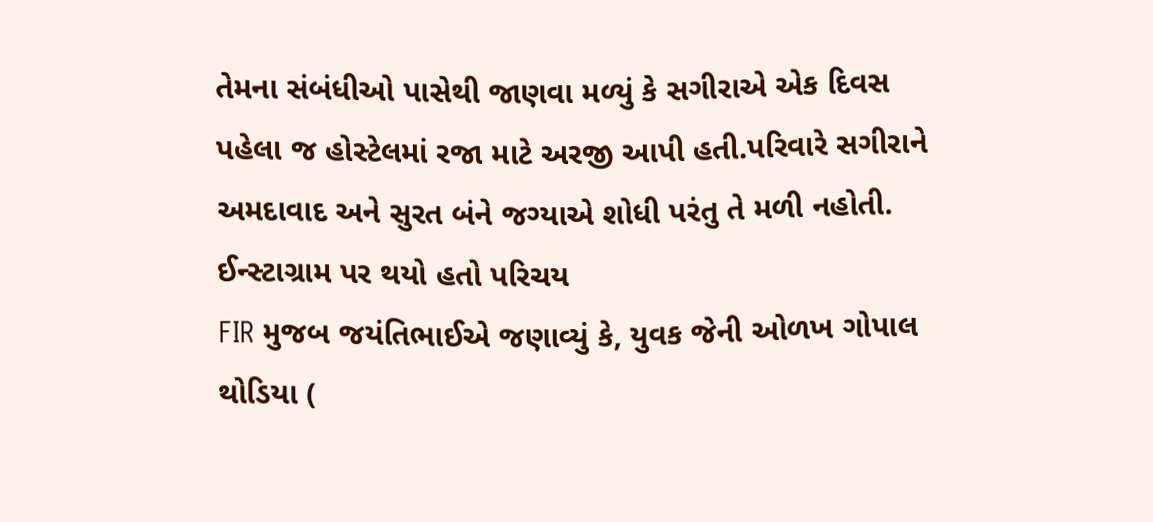તેમના સંબંધીઓ પાસેથી જાણવા મળ્યું કે સગીરાએ એક દિવસ પહેલા જ હોસ્ટેલમાં રજા માટે અરજી આપી હતી.પરિવારે સગીરાને અમદાવાદ અને સુરત બંને જગ્યાએ શોધી પરંતુ તે મળી નહોતી.
ઈન્સ્ટાગ્રામ પર થયો હતો પરિચય
FIR મુજબ જયંતિભાઈએ જણાવ્યું કે, યુવક જેની ઓળખ ગોપાલ થોડિયા (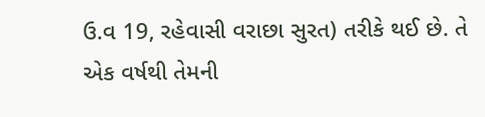ઉ.વ 19, રહેવાસી વરાછા સુરત) તરીકે થઈ છે. તે એક વર્ષથી તેમની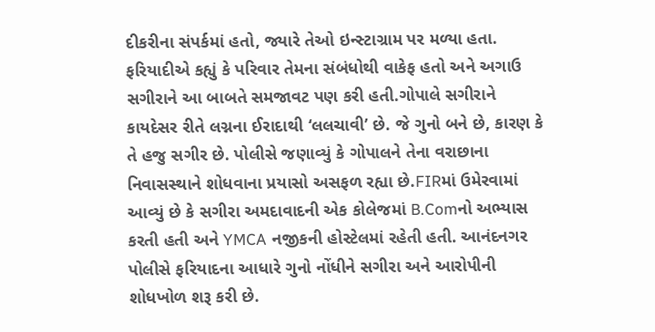દીકરીના સંપર્કમાં હતો, જ્યારે તેઓ ઇન્સ્ટાગ્રામ પર મળ્યા હતા. ફરિયાદીએ કહ્યું કે પરિવાર તેમના સંબંધોથી વાકેફ હતો અને અગાઉ સગીરાને આ બાબતે સમજાવટ પણ કરી હતી.ગોપાલે સગીરાને કાયદેસર રીતે લગ્નના ઈરાદાથી ‘લલચાવી’ છે. જે ગુનો બને છે, કારણ કે તે હજુ સગીર છે. પોલીસે જણાવ્યું કે ગોપાલને તેના વરાછાના નિવાસસ્થાને શોધવાના પ્રયાસો અસફળ રહ્યા છે.FIRમાં ઉમેરવામાં આવ્યું છે કે સગીરા અમદાવાદની એક કોલેજમાં B.Comનો અભ્યાસ કરતી હતી અને YMCA નજીકની હોસ્ટેલમાં રહેતી હતી. આનંદનગર પોલીસે ફરિયાદના આધારે ગુનો નોંધીને સગીરા અને આરોપીની શોધખોળ શરૂ કરી છે.